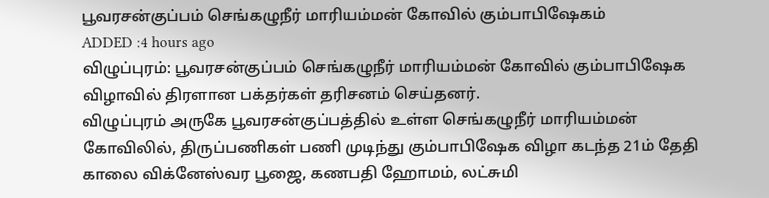பூவரசன்குப்பம் செங்கழுநீர் மாரியம்மன் கோவில் கும்பாபிஷேகம்
ADDED :4 hours ago
விழுப்புரம்: பூவரசன்குப்பம் செங்கழுநீர் மாரியம்மன் கோவில் கும்பாபிஷேக விழாவில் திரளான பக்தர்கள் தரிசனம் செய்தனர்.
விழுப்புரம் அருகே பூவரசன்குப்பத்தில் உள்ள செங்கழுநீர் மாரியம்மன் கோவிலில், திருப்பணிகள் பணி முடிந்து கும்பாபிஷேக விழா கடந்த 21ம் தேதி காலை விக்னேஸ்வர பூஜை, கணபதி ஹோமம், லட்சுமி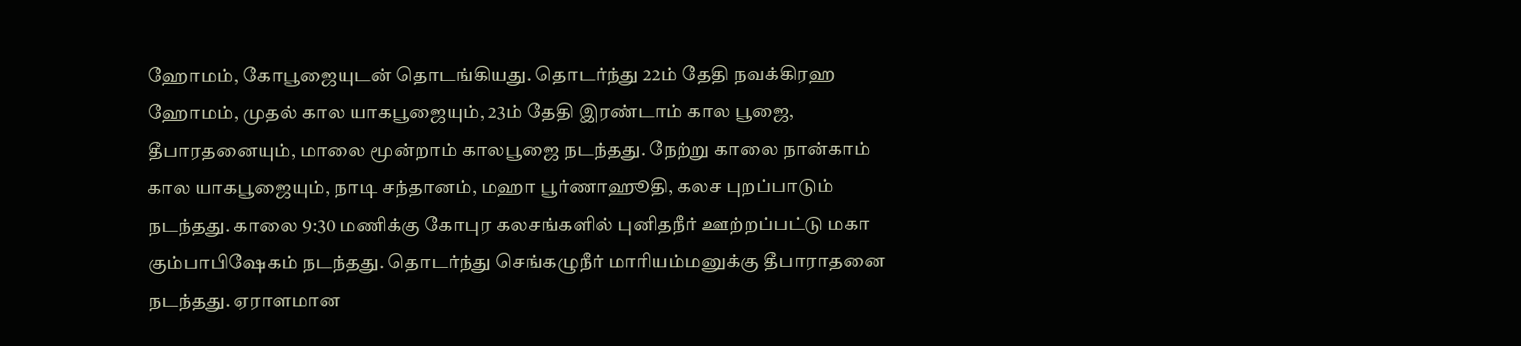ஹோமம், கோபூஜையுடன் தொடங்கியது. தொடர்ந்து 22ம் தேதி நவக்கிரஹ ஹோமம், முதல் கால யாகபூஜையும், 23ம் தேதி இரண்டாம் கால பூஜை, தீபாரதனையும், மாலை மூன்றாம் காலபூஜை நடந்தது. நேற்று காலை நான்காம் கால யாகபூஜையும், நாடி சந்தானம், மஹா பூர்ணாஹூதி, கலச புறப்பாடும் நடந்தது. காலை 9:30 மணிக்கு கோபுர கலசங்களில் புனிதநீர் ஊற்றப்பட்டு மகா கும்பாபிஷேகம் நடந்தது. தொடர்ந்து செங்கழுநீர் மாரியம்மனுக்கு தீபாராதனை நடந்தது. ஏராளமான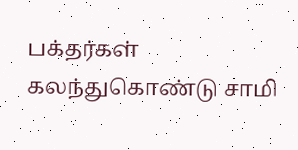பக்தர்கள் கலந்துகொண்டு சாமி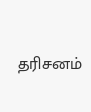தரிசனம்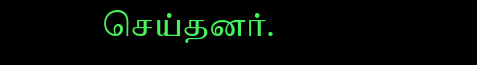செய்தனர்.